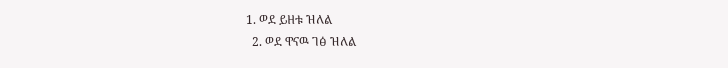1. ወደ ይዘቱ ዝለል
  2. ወደ ዋናዉ ገፅ ዝለል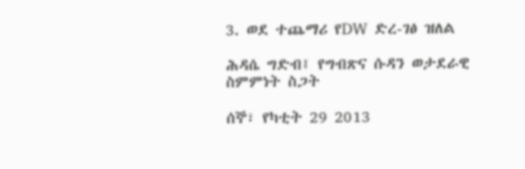3. ወደ ተጨማሪ የDW ድረ-ገፅ ዝለል

ሕዳሴ ግድብ፤ የግብጽና ሱዳን ወታደራዊ ስምምነት ስጋት

ሰኞ፣ የካቲት 29 2013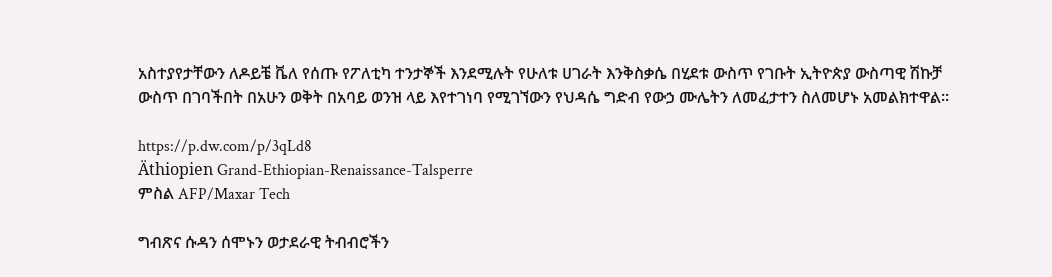አስተያየታቸውን ለዶይቼ ቬለ የሰጡ የፖለቲካ ተንታኞች እንደሚሉት የሁለቱ ሀገራት እንቅስቃሴ በሂደቱ ውስጥ የገቡት ኢትዮጵያ ውስጣዊ ሽኩቻ ውስጥ በገባችበት በአሁን ወቅት በአባይ ወንዝ ላይ እየተገነባ የሚገኘውን የህዳሴ ግድብ የውኃ ሙሌትን ለመፈታተን ስለመሆኑ አመልክተዋል።

https://p.dw.com/p/3qLd8
Äthiopien Grand-Ethiopian-Renaissance-Talsperre
ምስል AFP/Maxar Tech

ግብጽና ሱዳን ሰሞኑን ወታደራዊ ትብብሮችን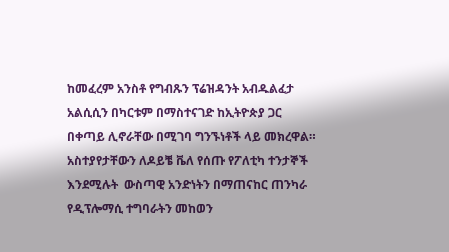ከመፈረም አንስቶ የግብጹን ፕሬዝዳንት አብዱልፈታ አልሲሲን በካርቱም በማስተናገድ ከኢትዮጵያ ጋር በቀጣይ ሊኖራቸው በሚገባ ግንኙነቶች ላይ መክረዋል። አስተያየታቸውን ለዶይቼ ቬለ የሰጡ የፖለቲካ ተንታኞች እንደሚሉት  ውስጣዊ አንድነትን በማጠናከር ጠንካራ የዲፕሎማሲ ተግባራትን መከወን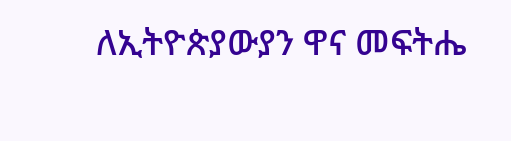ለኢትዮጵያውያን ዋና መፍትሔ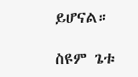ይሆናል።

ስዩም ጌቱ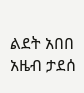ልደት አበበ
አዜብ ታደሰ